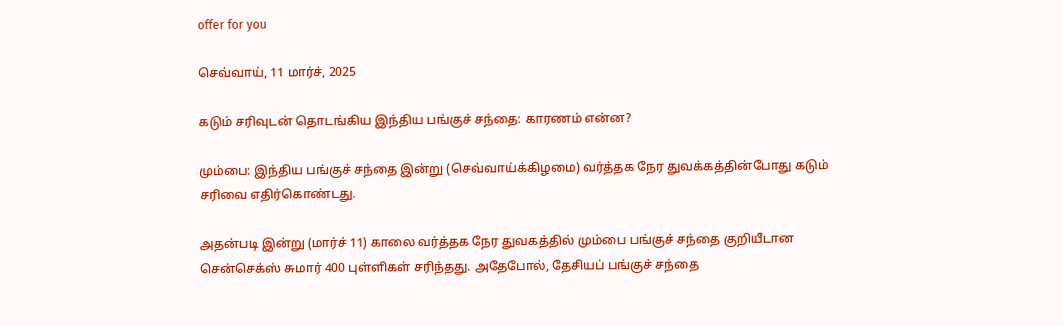offer for you

செவ்வாய், 11 மார்ச், 2025

கடும் சரிவுடன் தொடங்கிய இந்திய பங்குச் சந்தை: காரணம் என்ன?

மும்பை: இந்திய பங்குச் சந்தை இன்று (செவ்வாய்க்கிழமை) வர்த்தக நேர துவக்கத்தின்போது கடும் சரிவை எதிர்கொண்டது.

அதன்படி இன்று (மார்ச் 11) காலை வர்த்தக நேர துவகத்தில் மும்பை பங்குச் சந்தை குறியீடான சென்செக்ஸ் சுமார் 400 புள்ளிகள் சரிந்தது. அதேபோல், தேசியப் பங்குச் சந்தை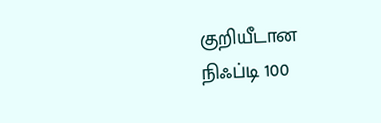குறியீடான நிஃப்டி 100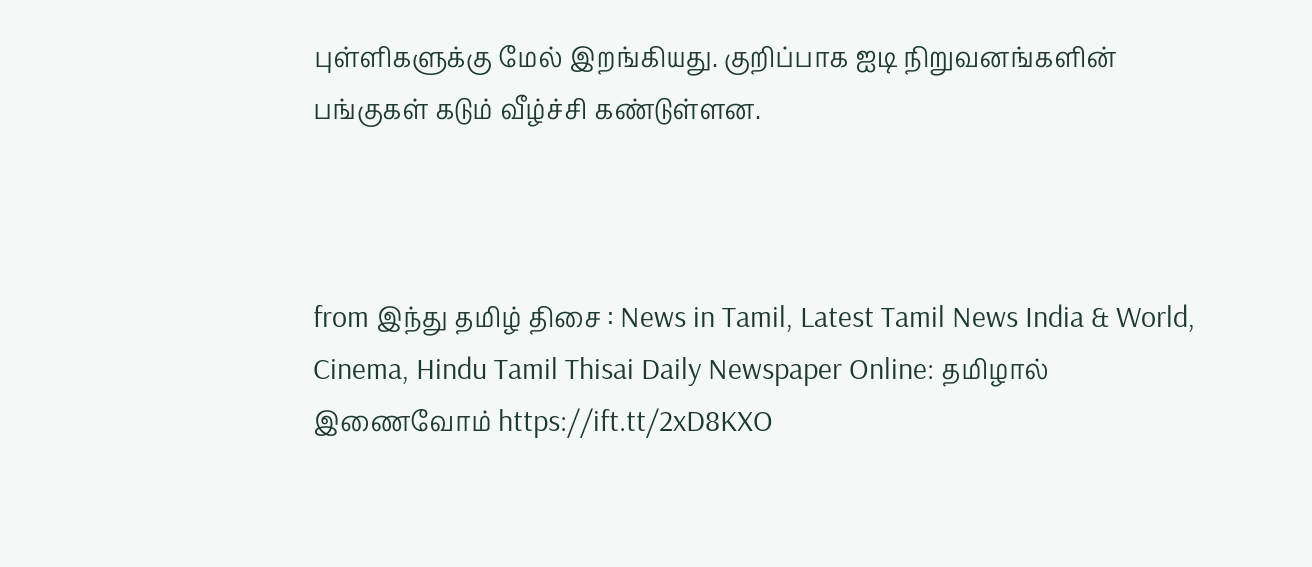புள்ளிகளுக்கு மேல் இறங்கியது. குறிப்பாக ஐடி நிறுவனங்களின் பங்குகள் கடும் வீழ்ச்சி கண்டுள்ளன.



from இந்து தமிழ் திசை : News in Tamil, Latest Tamil News India & World, Cinema, Hindu Tamil Thisai Daily Newspaper Online: தமிழால் இணைவோம் https://ift.tt/2xD8KXO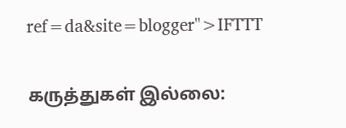ref=da&site=blogger">IFTTT

கருத்துகள் இல்லை: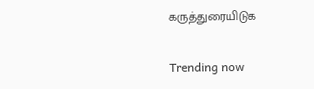கருத்துரையிடுக

Trending now